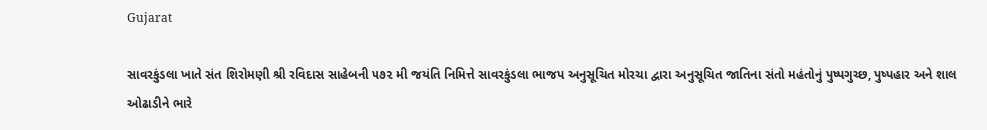Gujarat

સાવરકુંડલા ખાતે સંત શિરોમણી શ્રી રવિદાસ સાહેબની ૫૭૨ મી જયંતિ નિમિત્તે સાવરકુંડલા ભાજપ અનુસૂચિત મોરચા દ્વારા અનુસૂચિત જાતિના સંતો મહંતોનું પુષ્પગુચ્છ, પુષ્પહાર અને શાલ ઓઢાડીને ભારે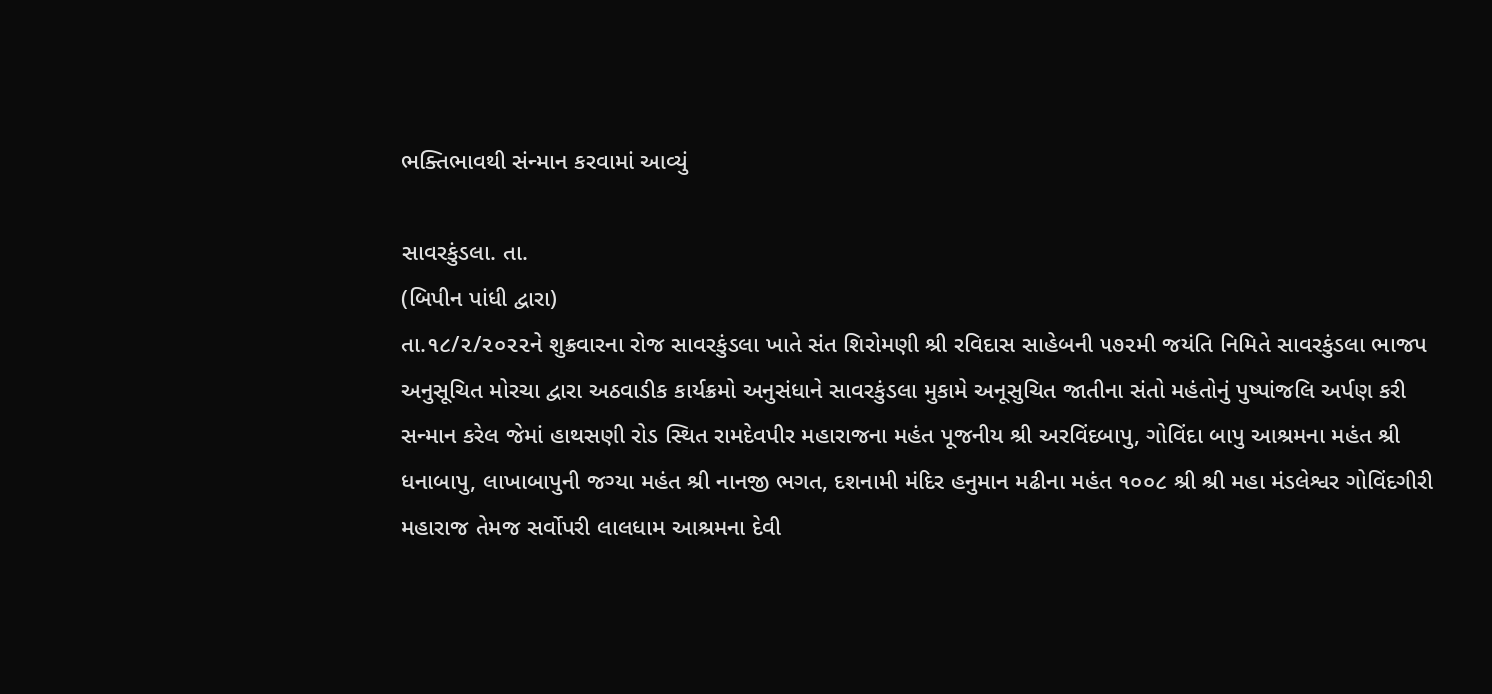ભક્તિભાવથી સંન્માન કરવામાં આવ્યું

સાવરકુંડલા. તા.
(બિપીન પાંધી દ્વારા)
તા.૧૮/૨/૨૦૨૨ને શુક્રવારના રોજ સાવરકુંડલા ખાતે સંત શિરોમણી શ્રી રવિદાસ સાહેબની ૫૭૨મી જયંતિ નિમિતે સાવરકુંડલા ભાજપ અનુસૂચિત મોરચા દ્વારા અઠવાડીક કાર્યક્રમો અનુસંધાને સાવરકુંડલા મુકામે અનૂસુચિત જાતીના સંતો મહંતોનું પુષ્પાંજલિ અર્પણ કરી સન્માન કરેલ જેમાં હાથસણી રોડ સ્થિત રામદેવપીર મહારાજના મહંત પૂજનીય શ્રી અરવિંદબાપુ, ગોવિંદા બાપુ આશ્રમના મહંત શ્રી ધનાબાપુ, લાખાબાપુની જગ્યા મહંત શ્રી નાનજી ભગત, દશનામી મંદિર હનુમાન મઢીના મહંત ૧૦૦૮ શ્રી શ્રી મહા મંડલેશ્વર ગોવિંદગીરી મહારાજ તેમજ સર્વોપરી લાલધામ આશ્રમના દેવી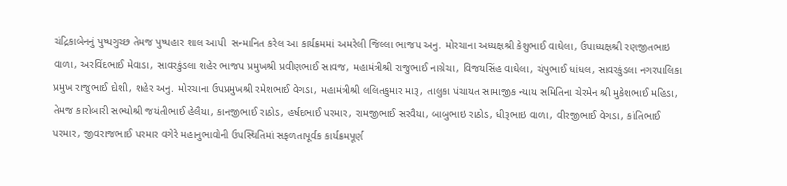ચંદ્રિકાબેનનું પુષ્પગુચ્છ તેમજ પુષ્પહાર શાલ આપી  સન્માનિત કરેલ આ કાર્યક્રમમાં અમરેલી જિલ્લા ભાજપ અનુ. મોરચાના અધ્યક્ષશ્રી કેશુભાઈ વાઘેલા, ઉપાધ્યક્ષશ્રી રણજીતભાઇ વાળા, અરવિંદભાઈ મેવાડા, સાવરકુંડલા શહેર ભાજપ પ્રમુખશ્રી પ્રવીણભાઈ સાવજ, મહામંત્રીશ્રી રાજુભાઈ નાગ્રેચા, વિજયસિંહ વાઘેલા, ચંપુભાઈ ધાંધલ, સાવરકુંડલા નગરપાલિકા પ્રમુખ રાજુભાઈ દોશી, શહેર અનુ. મોરચાના ઉપપ્રમુખશ્રી રમેશભાઈ વેગડા, મહામંત્રીશ્રી લલિતકુમાર મારૂ, તાલુકા પંચાયત સામાજીક ન્યાય સમિતિના ચેરમેન શ્રી મુકેશભાઈ મહિડા, તેમજ કારોબારી સભ્યોશ્રી જયંતીભાઈ હેલૈયા, કાનજીભાઈ રાઠોડ, હર્ષદભાઈ પરમાર, રામજીભાઈ સરવૈયા, બાબુભાઇ રાઠોડ, ધીરૂભાઇ વાળા, વીરજીભાઈ વેગડા, કાંતિભાઈ પરમાર, જીવરાજભાઈ પરમાર વગેરે મહાનુભાવોની ઉપસ્થિતિમાં સફળતાપૂર્વક કાર્યક્રમપૂર્ણ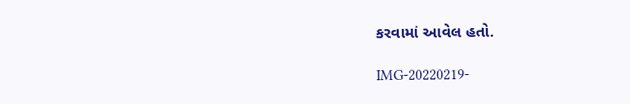કરવામાં આવેલ હતો.

IMG-20220219-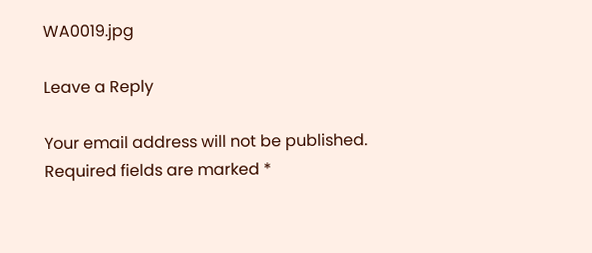WA0019.jpg

Leave a Reply

Your email address will not be published. Required fields are marked *